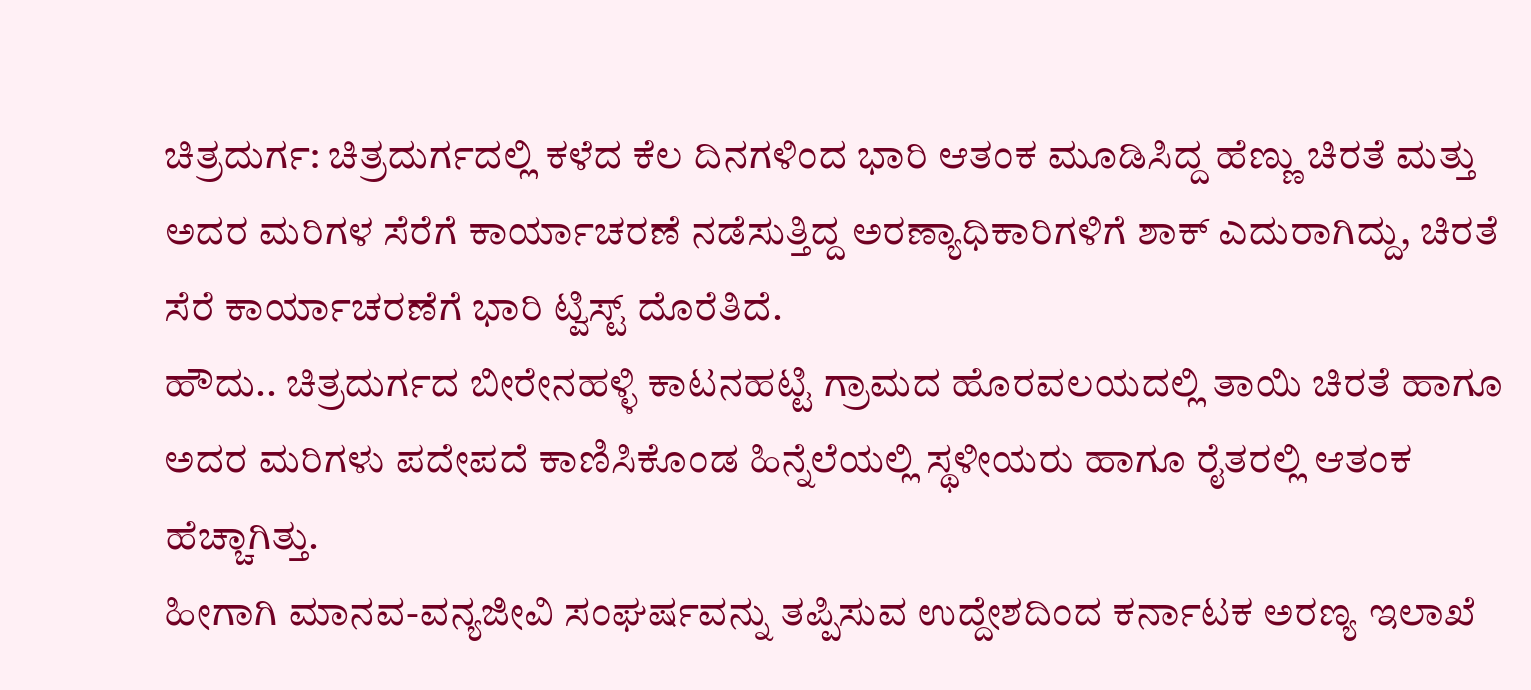ಚಿತ್ರದುರ್ಗ: ಚಿತ್ರದುರ್ಗದಲ್ಲಿ ಕಳೆದ ಕೆಲ ದಿನಗಳಿಂದ ಭಾರಿ ಆತಂಕ ಮೂಡಿಸಿದ್ದ ಹೆಣ್ಣು ಚಿರತೆ ಮತ್ತು ಅದರ ಮರಿಗಳ ಸೆರೆಗೆ ಕಾರ್ಯಾಚರಣೆ ನಡೆಸುತ್ತಿದ್ದ ಅರಣ್ಯಾಧಿಕಾರಿಗಳಿಗೆ ಶಾಕ್ ಎದುರಾಗಿದ್ದು, ಚಿರತೆ ಸೆರೆ ಕಾರ್ಯಾಚರಣೆಗೆ ಭಾರಿ ಟ್ವಿಸ್ಟ್ ದೊರೆತಿದೆ.
ಹೌದು.. ಚಿತ್ರದುರ್ಗದ ಬೀರೇನಹಳ್ಳಿ ಕಾಟನಹಟ್ಟಿ ಗ್ರಾಮದ ಹೊರವಲಯದಲ್ಲಿ ತಾಯಿ ಚಿರತೆ ಹಾಗೂ ಅದರ ಮರಿಗಳು ಪದೇಪದೆ ಕಾಣಿಸಿಕೊಂಡ ಹಿನ್ನೆಲೆಯಲ್ಲಿ ಸ್ಥಳೀಯರು ಹಾಗೂ ರೈತರಲ್ಲಿ ಆತಂಕ ಹೆಚ್ಚಾಗಿತ್ತು.
ಹೀಗಾಗಿ ಮಾನವ-ವನ್ಯಜೀವಿ ಸಂಘರ್ಷವನ್ನು ತಪ್ಪಿಸುವ ಉದ್ದೇಶದಿಂದ ಕರ್ನಾಟಕ ಅರಣ್ಯ ಇಲಾಖೆ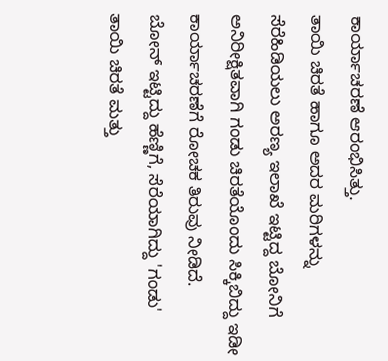ಕಾರ್ಯಾಚರಣೆ ಆರಂಭಿಸಿತ್ತು.
ತಾಯಿ ಚಿರತೆ ಹಾಗೂ ಅದರ ಮರಿಗಳನ್ನು ಸೆರೆಹಿಡಿಯಲು ಅರಣ್ಯ ಇಲಾಖೆ ಇಟ್ಟಿದ್ದ ಬೋನಿಗೆ ಅನಿರೀಕ್ಷಿತವಾಗಿ ಗಂಡು ಚಿರತೆಯೊಂದು ಸಿಕ್ಕಿಬಿದ್ದು ಇಡೀ ಕಾರ್ಯಾಚರಣೆಗೆ ರೋಚಕ ತಿರುವು ನೀಡಿದೆ.
ಬೋನ್ ಇಟ್ಟಿದ್ದು ಹೆಣ್ಣಿಗೆ, ಸೆರೆಯಾಗಿದ್ದು 'ಗಂಡು'
ತಾಯಿ ಚಿರತೆ ಮತ್ತು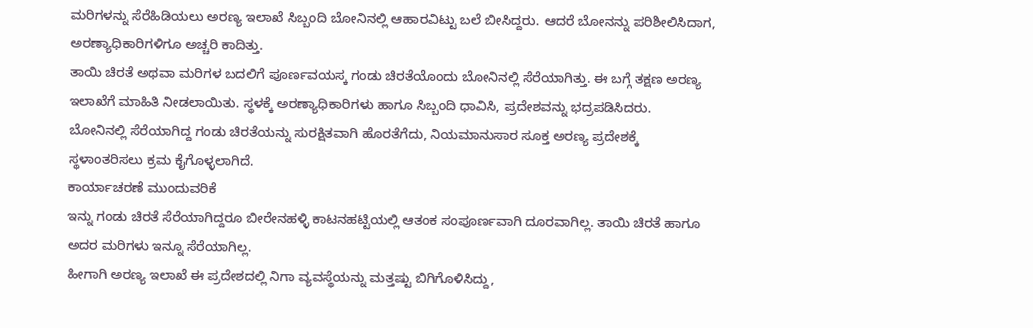ಮರಿಗಳನ್ನು ಸೆರೆಹಿಡಿಯಲು ಅರಣ್ಯ ಇಲಾಖೆ ಸಿಬ್ಬಂದಿ ಬೋನಿನಲ್ಲಿ ಆಹಾರವಿಟ್ಟು ಬಲೆ ಬೀಸಿದ್ದರು. ಆದರೆ ಬೋನನ್ನು ಪರಿಶೀಲಿಸಿದಾಗ, ಅರಣ್ಯಾಧಿಕಾರಿಗಳಿಗೂ ಅಚ್ಚರಿ ಕಾದಿತ್ತು.
ತಾಯಿ ಚಿರತೆ ಅಥವಾ ಮರಿಗಳ ಬದಲಿಗೆ ಪೂರ್ಣವಯಸ್ಕ ಗಂಡು ಚಿರತೆಯೊಂದು ಬೋನಿನಲ್ಲಿ ಸೆರೆಯಾಗಿತ್ತು. ಈ ಬಗ್ಗೆ ತಕ್ಷಣ ಅರಣ್ಯ ಇಲಾಖೆಗೆ ಮಾಹಿತಿ ನೀಡಲಾಯಿತು. ಸ್ಥಳಕ್ಕೆ ಅರಣ್ಯಾಧಿಕಾರಿಗಳು ಹಾಗೂ ಸಿಬ್ಬಂದಿ ಧಾವಿಸಿ, ಪ್ರದೇಶವನ್ನು ಭದ್ರಪಡಿಸಿದರು.
ಬೋನಿನಲ್ಲಿ ಸೆರೆಯಾಗಿದ್ದ ಗಂಡು ಚಿರತೆಯನ್ನು ಸುರಕ್ಷಿತವಾಗಿ ಹೊರತೆಗೆದು, ನಿಯಮಾನುಸಾರ ಸೂಕ್ತ ಅರಣ್ಯ ಪ್ರದೇಶಕ್ಕೆ ಸ್ಥಳಾಂತರಿಸಲು ಕ್ರಮ ಕೈಗೊಳ್ಳಲಾಗಿದೆ.
ಕಾರ್ಯಾಚರಣೆ ಮುಂದುವರಿಕೆ
ಇನ್ನು ಗಂಡು ಚಿರತೆ ಸೆರೆಯಾಗಿದ್ದರೂ ಬೀರೇನಹಳ್ಳಿ ಕಾಟನಹಟ್ಟಿಯಲ್ಲಿ ಆತಂಕ ಸಂಪೂರ್ಣವಾಗಿ ದೂರವಾಗಿಲ್ಲ. ತಾಯಿ ಚಿರತೆ ಹಾಗೂ ಅದರ ಮರಿಗಳು ಇನ್ನೂ ಸೆರೆಯಾಗಿಲ್ಲ.
ಹೀಗಾಗಿ ಅರಣ್ಯ ಇಲಾಖೆ ಈ ಪ್ರದೇಶದಲ್ಲಿ ನಿಗಾ ವ್ಯವಸ್ಥೆಯನ್ನು ಮತ್ತಷ್ಟು ಬಿಗಿಗೊಳಿಸಿದ್ದು,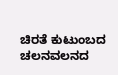ಚಿರತೆ ಕುಟುಂಬದ ಚಲನವಲನದ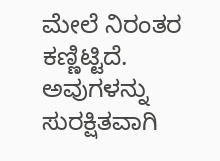ಮೇಲೆ ನಿರಂತರ ಕಣ್ಣಿಟ್ಟಿದೆ. ಅವುಗಳನ್ನು ಸುರಕ್ಷಿತವಾಗಿ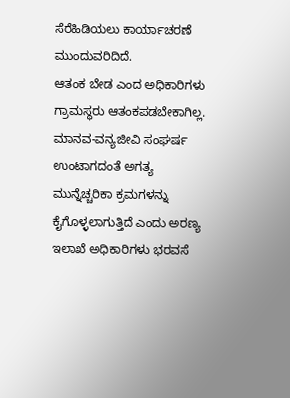ಸೆರೆಹಿಡಿಯಲು ಕಾರ್ಯಾಚರಣೆ ಮುಂದುವರಿದಿದೆ.
ಆತಂಕ ಬೇಡ ಎಂದ ಅಧಿಕಾರಿಗಳು
ಗ್ರಾಮಸ್ಥರು ಆತಂಕಪಡಬೇಕಾಗಿಲ್ಲ. ಮಾನವ-ವನ್ಯಜೀವಿ ಸಂಘರ್ಷ ಉಂಟಾಗದಂತೆ ಅಗತ್ಯ ಮುನ್ನೆಚ್ಚರಿಕಾ ಕ್ರಮಗಳನ್ನು ಕೈಗೊಳ್ಳಲಾಗುತ್ತಿದೆ ಎಂದು ಅರಣ್ಯ ಇಲಾಖೆ ಅಧಿಕಾರಿಗಳು ಭರವಸೆ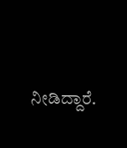ನೀಡಿದ್ದಾರೆ.